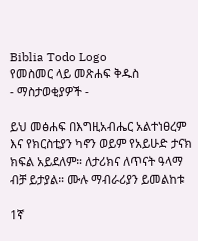Biblia Todo Logo
የመስመር ላይ መጽሐፍ ቅዱስ
- ማስታወቂያዎች -

ይህ መፅሐፍ በእግዚአብሔር አልተነፀረም እና የክርስቲያን ካኖን ወይም የአይሁድ ታናክ ክፍል አይደለም። ለታሪክና ለጥናት ዓላማ ብቻ ይታያል። ሙሉ ማብራሪያን ይመልከቱ

1ኛ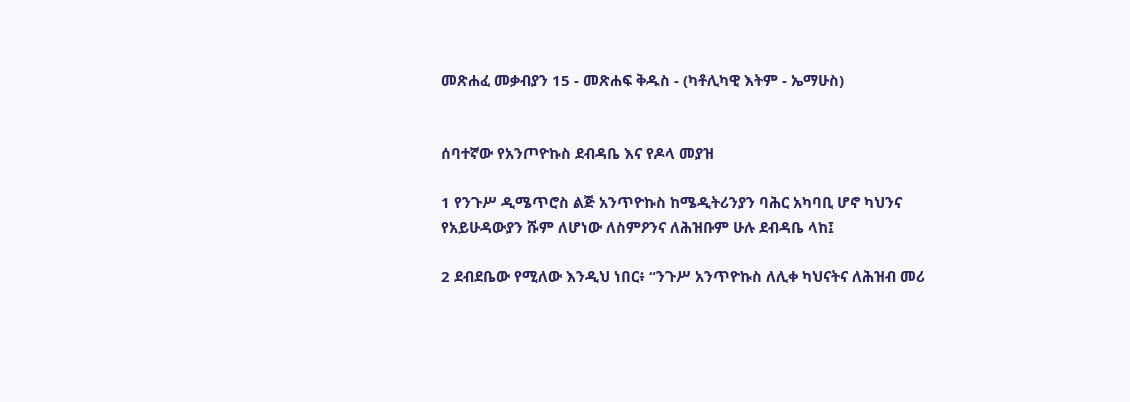መጽሐፈ መቃብያን 15 - መጽሐፍ ቅዱስ - (ካቶሊካዊ እትም - ኤማሁስ)


ሰባተኛው የአንጦዮኩስ ደብዳቤ እና የዶላ መያዝ

1 የንጉሥ ዲሜጥሮስ ልጅ አንጥዮኩስ ከሜዲትሪንያን ባሕር አካባቢ ሆኖ ካህንና የአይሁዳውያን ሹም ለሆነው ለስምዖንና ለሕዝቡም ሁሉ ደብዳቤ ላከ፤

2 ደብደቤው የሚለው እንዲህ ነበር፥ “ንጉሥ አንጥዮኩስ ለሊቀ ካህናትና ለሕዝብ መሪ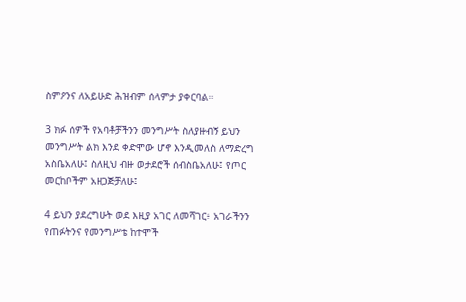ስምዖንና ለአይሁድ ሕዝብም ሰላምታ ያቀርባል።

3 ክፉ ሰዎች የአባቶቻችንን መንግሥት ስለያዙብኝ ይህን መንግሥት ልክ እንደ ቀድሞው ሆኖ እንዲመለስ ለማድረግ አስቤአለሁ፤ ስለዚህ ብዙ ወታደሮች ሰብስቤአለሁ፤ የጦር መርከቦችም አዘጋጅቻለሁ፤

4 ይህን ያደረግሁት ወደ እዚያ አገር ለመሻገር፥ አገራችንን የጠፉትንና የመንግሥቴ ከተሞች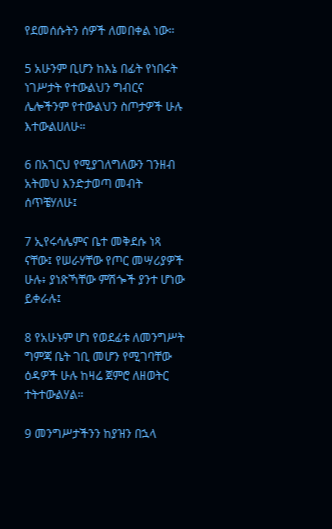የደመሰሱትን ሰዎች ለመበቀል ነው።

5 አሁንም ቢሆን ከእኔ በፊት የነበሩት ነገሥታት የተውልህን ግብርና ሌሎችንም የተውልህን ስጦታዎች ሁሉ እተውልሀለሁ።

6 በአገርህ የሚያገለግለውን ገንዘብ አትመህ እንድታወጣ መብት ሰጥቼሃለሁ፤

7 ኢየሩሳሌምና ቤተ መቅደሱ ነጻ ናቸው፤ የሠራሃቸው የጦር መሣሪያዎች ሁሉ፥ ያነጽኻቸው ምሽጐች ያንተ ሆነው ይቀራሉ፤

8 የአሁኑም ሆነ የወደፊቱ ለመንግሥት ግምጃ ቤት ገቢ መሆን የሚገባቸው ዕዳዎች ሁሉ ከዛሬ ጀምሮ ለዘወትር ተትተውልሃል።

9 መንግሥታችንን ከያዝን በኋላ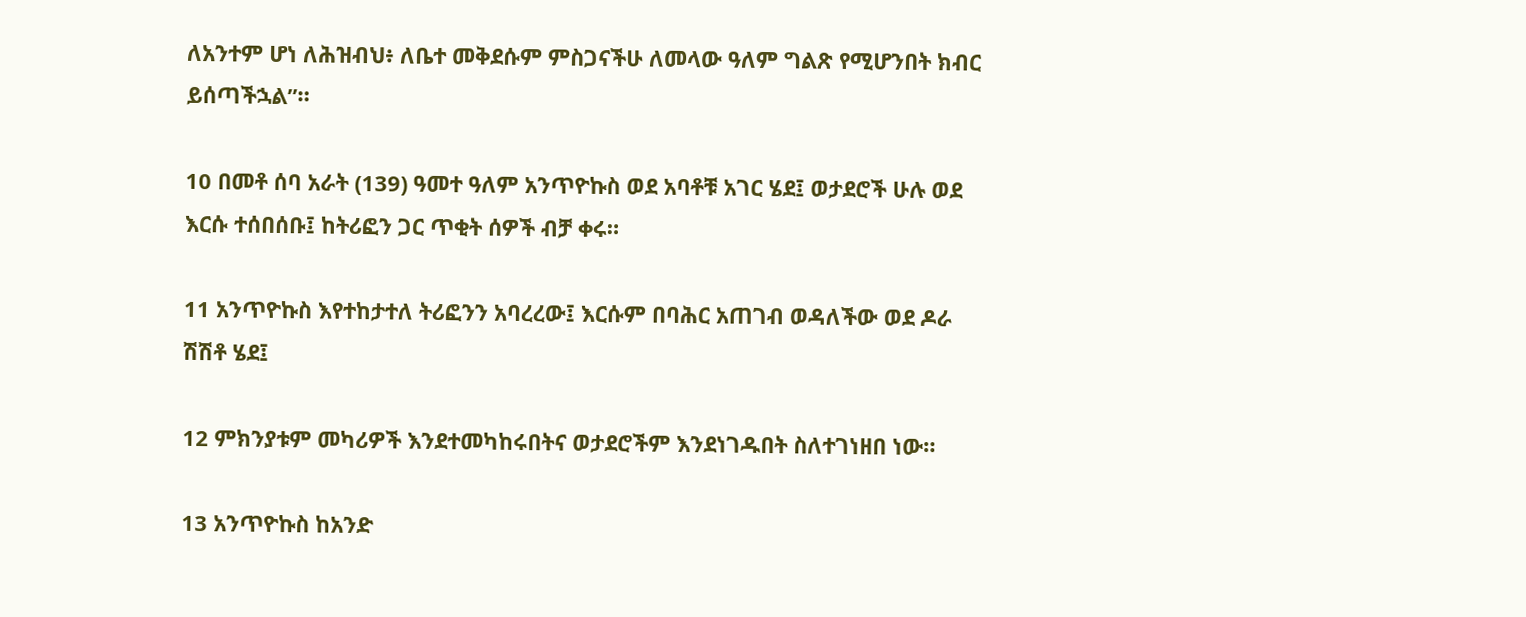ለአንተም ሆነ ለሕዝብህ፥ ለቤተ መቅደሱም ምስጋናችሁ ለመላው ዓለም ግልጽ የሚሆንበት ክብር ይሰጣችኋል”።

10 በመቶ ሰባ አራት (139) ዓመተ ዓለም አንጥዮኩስ ወደ አባቶቹ አገር ሄደ፤ ወታደሮች ሁሉ ወደ እርሱ ተሰበሰቡ፤ ከትሪፎን ጋር ጥቂት ሰዎች ብቻ ቀሩ።

11 አንጥዮኩስ እየተከታተለ ትሪፎንን አባረረው፤ እርሱም በባሕር አጠገብ ወዳለችው ወደ ዶራ ሽሽቶ ሄደ፤

12 ምክንያቱም መካሪዎች እንደተመካከሩበትና ወታደሮችም እንደነገዱበት ስለተገነዘበ ነው።

13 አንጥዮኩስ ከአንድ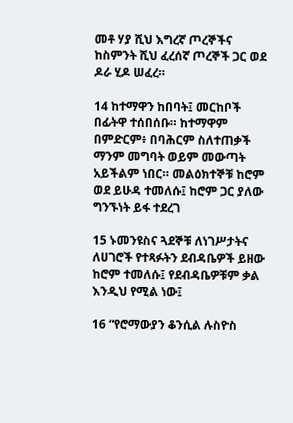መቶ ሃያ ሺህ እግረኛ ጦረኞችና ከስምንት ሺህ ፈረሰኛ ጦረኞች ጋር ወደ ዶራ ሂዶ ሠፈረ።

14 ከተማዋን ከበባት፤ መርከቦች በፊትዋ ተሰበሰቡ። ከተማዋም በምድርም፥ በባሕርም ስለተጠቃች ማንም መግባት ወይም መውጣት አይችልም ነበር። መልዕክተኞቹ ከሮም ወደ ይሁዳ ተመለሱ፤ ከሮም ጋር ያለው ግንኙነት ይፋ ተደረገ

15 ኑመንዩስና ጓደኞቹ ለነገሥታትና ለሀገሮች የተጻፉትን ደብዳቤዎች ይዘው ከሮም ተመለሱ፤ የደብዳቤዎቹም ቃል እንዲህ የሚል ነው፤

16 “የሮማውያን ቆንሲል ሉስዮስ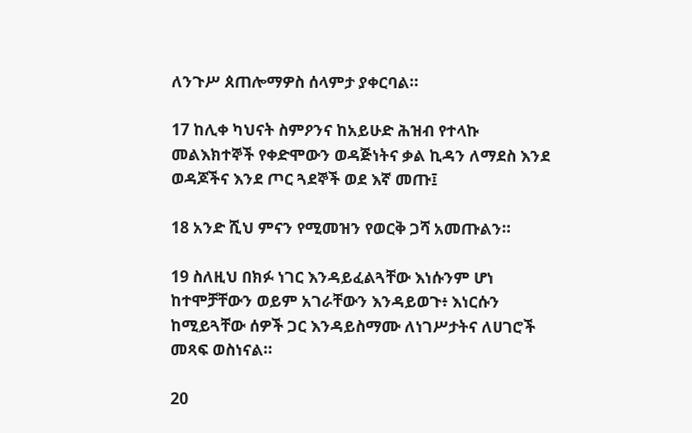ለንጉሥ ጰጠሎማዎስ ሰላምታ ያቀርባል።

17 ከሊቀ ካህናት ስምዖንና ከአይሁድ ሕዝብ የተላኩ መልእክተኞች የቀድሞውን ወዳጅነትና ቃል ኪዳን ለማደስ እንደ ወዳጆችና እንደ ጦር ጓደኞች ወደ እኛ መጡ፤

18 አንድ ሺህ ምናን የሚመዝን የወርቅ ጋሻ አመጡልን።

19 ስለዚህ በክፉ ነገር እንዳይፈልጓቸው እነሱንም ሆነ ከተሞቻቸውን ወይም አገራቸውን እንዳይወጉ፥ እነርሱን ከሚይጓቸው ሰዎች ጋር እንዳይስማሙ ለነገሥታትና ለሀገሮች መጻፍ ወስነናል።

20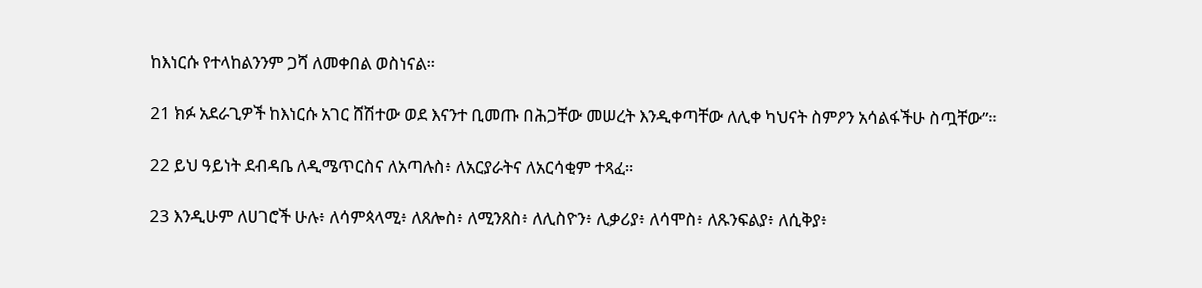ከእነርሱ የተላከልንንም ጋሻ ለመቀበል ወስነናል።

21 ክፉ አደራጊዎች ከእነርሱ አገር ሸሽተው ወደ እናንተ ቢመጡ በሕጋቸው መሠረት እንዲቀጣቸው ለሊቀ ካህናት ስምዖን አሳልፋችሁ ስጧቸው”።

22 ይህ ዓይነት ደብዳቤ ለዲሜጥርስና ለአጣሉስ፥ ለአርያራትና ለአርሳቂም ተጻፈ።

23 እንዲሁም ለሀገሮች ሁሉ፥ ለሳምጳላሚ፥ ለጸሎስ፥ ለሚንጸስ፥ ለሊስዮን፥ ሊቃሪያ፥ ለሳሞስ፥ ለጹንፍልያ፥ ለሲቅያ፥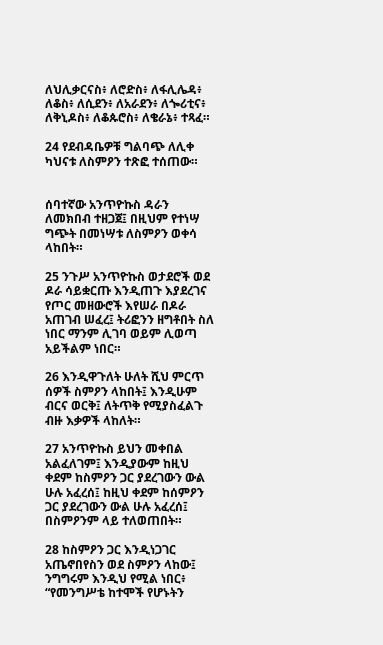ለህሊቃርናስ፥ ለሮድስ፥ ለፋሊሌዳ፥ ለቆስ፥ ለሲደን፥ ለአራደን፥ ለጐሪቲና፥ ለቅኒዶስ፥ ለቆጱሮስ፥ ለቄራኔ፥ ተጻፈ።

24 የደብዳቤዎቹ ግልባጭ ለሊቀ ካህናቱ ለስምዖን ተጽፎ ተሰጠው።


ሰባተኛው አንጥዮኩስ ዳራን ለመክበብ ተዘጋጀ፤ በዚህም የተነሣ ግጭት በመነሣቱ ለስምዖን ወቀሳ ላከበት።

25 ንጉሥ አንጥዮኩስ ወታደሮች ወደ ዶራ ሳይቋርጡ እንዲጠጉ እያደረገና የጦር መዘውሮች እየሠራ በዶራ አጠገብ ሠፈረ፤ ትሪፎንን ዘግቶበት ስለ ነበር ማንም ሊገባ ወይም ሊወጣ አይችልም ነበር።

26 እንዲዋጉለት ሁለት ሺህ ምርጥ ሰዎች ስምዖን ላከበት፤ እንዲሁም ብርና ወርቅ፤ ለትጥቅ የሚያስፈልጉ ብዙ እቃዎች ላከለት።

27 አንጥዮኩስ ይህን መቀበል አልፈለገም፤ እንዲያውም ከዚህ ቀደም ከስምዖን ጋር ያደረገውን ውል ሁሉ አፈረሰ፤ ከዚህ ቀደም ከሰምዖን ጋር ያደረገውን ውል ሁሉ አፈረሰ፤ በስምዖንም ላይ ተለወጠበት።

28 ከስምዖን ጋር እንዲነጋገር አጤኖበየስን ወደ ስምዖን ላከው፤ ንግግሩም እንዲህ የሚል ነበር፥ “የመንግሥቴ ከተሞች የሆኑትን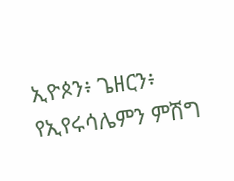ኢዮጶን፥ ጌዘርን፥ የኢየሩሳሌምን ምሽግ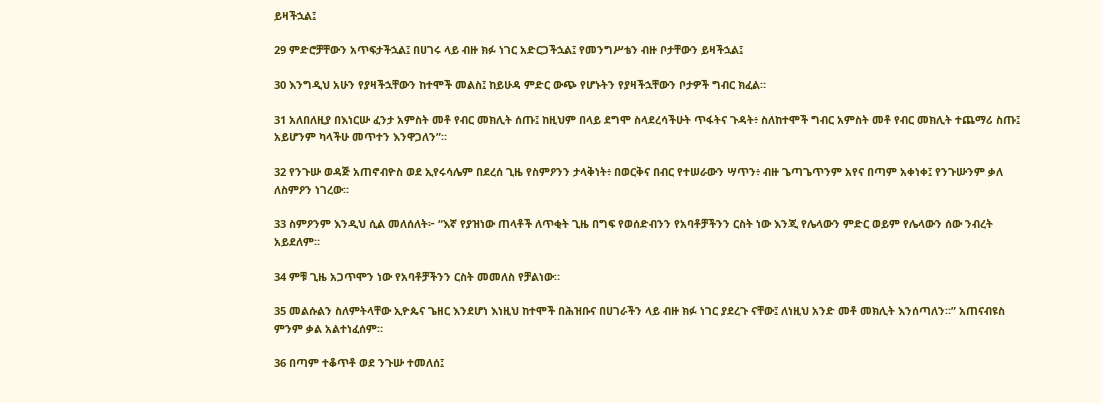ይዛችኋል፤

29 ምድሮቻቸውን አጥፍታችኋል፤ በሀገሩ ላይ ብዙ ክፉ ነገር አድርጋችኋል፤ የመንግሥቴን ብዙ ቦታቸውን ይዛችኋል፤

30 እንግዲህ አሁን የያዛችኋቸውን ከተሞች መልስ፤ ከይሁዳ ምድር ውጭ የሆኑትን የያዛችኋቸውን ቦታዎች ግብር ክፈል።

31 አለበለዚያ በእነርሡ ፈንታ አምስት መቶ የብር መክሊት ሰጡ፤ ከዚህም በላይ ደግሞ ስላደረሳችሁት ጥፋትና ጉዳት፥ ስለከተሞች ግብር አምስት መቶ የብር መክሊት ተጨማሪ ስጡ፤ አይሆንም ካላችሁ መጥተን እንዋጋለን”።

32 የንጉሡ ወዳጅ አጠኖብዮስ ወደ ኢየሩሳሌም በደረሰ ጊዜ የስምዖንን ታላቅነት፥ በወርቅና በብር የተሠራውን ሣጥን፥ ብዙ ጌጣጌጥንም አየና በጣም አቀነቀ፤ የንጉሡንም ቃለ ለስምዖን ነገረው።

33 ስምዖንም እንዲህ ሲል መለሰለት፦ “እኛ የያዝነው ጠላቶች ለጥቂት ጊዜ በግፍ የወሰድብንን የአባቶቻችንን ርስት ነው እንጂ የሌላውን ምድር ወይም የሌላውን ሰው ንብረት አይደለም።

34 ምቹ ጊዜ አጋጥሞን ነው የአባቶቻችንን ርስት መመለስ የቻልነው።

35 መልሱልን ስለምትላቸው ኢዮጴና ጌዘር እንደሆነ እነዚህ ከተሞች በሕዝቡና በሀገራችን ላይ ብዙ ክፉ ነገር ያደረጉ ናቸው፤ ለነዚህ አንድ መቶ መክሊት እንሰጣለን።” አጠናብዩስ ምንም ቃል አልተነፈሰም።

36 በጣም ተቆጥቶ ወደ ንጉሡ ተመለሰ፤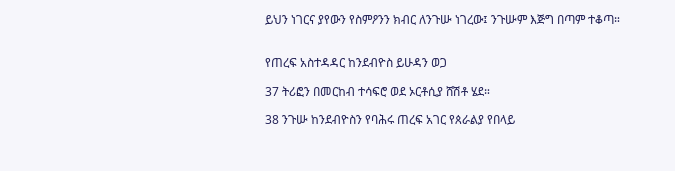ይህን ነገርና ያየውን የስምዖንን ክብር ለንጉሡ ነገረው፤ ንጉሡም እጅግ በጣም ተቆጣ።


የጠረፍ አስተዳዳር ከንደብዮስ ይሁዳን ወጋ

37 ትሪፎን በመርከብ ተሳፍሮ ወደ ኦርቶሲያ ሸሽቶ ሄደ።

38 ንጉሡ ከንደብዮስን የባሕሩ ጠረፍ አገር የጰራልያ የበላይ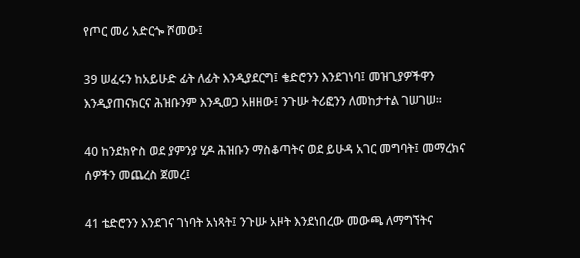የጦር መሪ አድርጐ ሾመው፤

39 ሠፈሩን ከአይሁድ ፊት ለፊት እንዲያደርግ፤ ቄድሮንን እንደገነባ፤ መዝጊያዎችዋን እንዲያጠናክርና ሕዝቡንም እንዲወጋ አዘዘው፤ ንጉሡ ትሪፎንን ለመከታተል ገሠገሠ።

40 ከንደክዮስ ወደ ያምንያ ሂዶ ሕዝቡን ማስቆጣትና ወደ ይሁዳ አገር መግባት፤ መማረክና ሰዎችን መጨረስ ጀመረ፤

41 ቴድሮንን እንደገና ገነባት አነጻት፤ ንጉሡ አዞት እንደነበረው መውጫ ለማግኘትና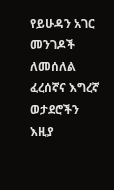የይሁዳን አገር መንገዶች ለመሰለል ፈረሰኛና እግረኛ ወታደሮችን እዚያ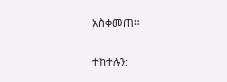አስቀመጠ።

ተከተሉን: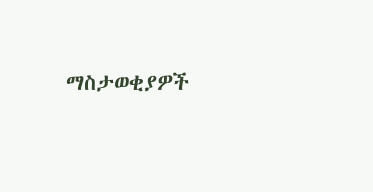ማስታወቂያዎች